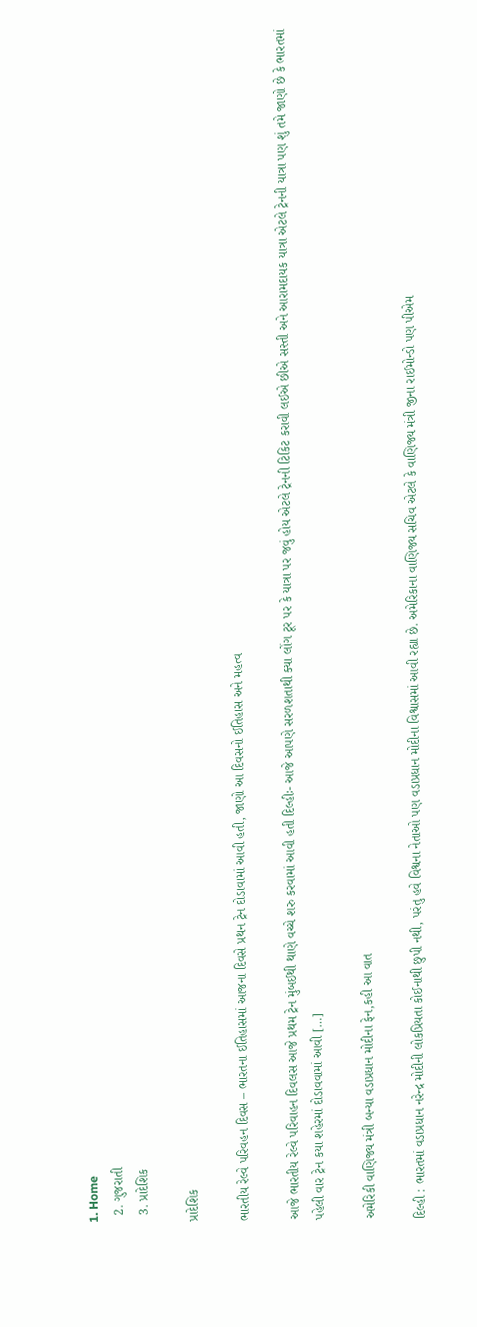1. Home
  2. ગુજરાતી
  3. પ્રાદેશિક

પ્રાદેશિક

ભારતીય રેલ્વે પરિવહન દિવસ – ભારતના ઈતિહાસમાં આજના દિવસે પ્રથન ટ્રેન દોડાવામાં આવી હતી, જાણો આ દિવસનો ઈતિહાસ અને મહત્વ

આજે ભારતીય રેલ્વે પરિવાહન દિવલસ આજે પ્રથમ ટ્રેન મુંબઈથી થાણે વચ્ચે શરુ કરવામાં આવી હતી દિલ્હીઃ- આજે આપણે સરળશતાથી ક્યા લોંગ ટૂર પર કે યાત્રા પર જવું હોય એટલે ટ્રેનની ટિકિટ કરાવી લઈએ છીએ સસ્તી અને આરામદાયક યાત્રા એટલે ટ્રેનની યાત્રા પણ શું તમે જાણો છે કે ભારતમાં પહેલી વાર ટ્રેન કયા શહેરમાં દોડાવવામાં આવી […]

અમેરિકી વાણિજ્ય મંત્રી બન્યા વડાપ્રધાન મોદીના ફેન,કહી આ વાત

દિલ્હી : ભારતમાં વડાપ્રધાન નરેન્દ્ર મોદીની લોકપ્રિયતા કોઈનાથી છુપી નથી, પરંતુ હવે વિશ્વના નેતાઓ પણ વડાપ્રધાન મોદીના વિશ્વાસમાં આવી રહ્યા છે. અમેરિકાના વાણિજ્ય સચિવ એટલે કે વાણિજ્ય મંત્રી જીના રાઈમોન્ડો પણ પીએમ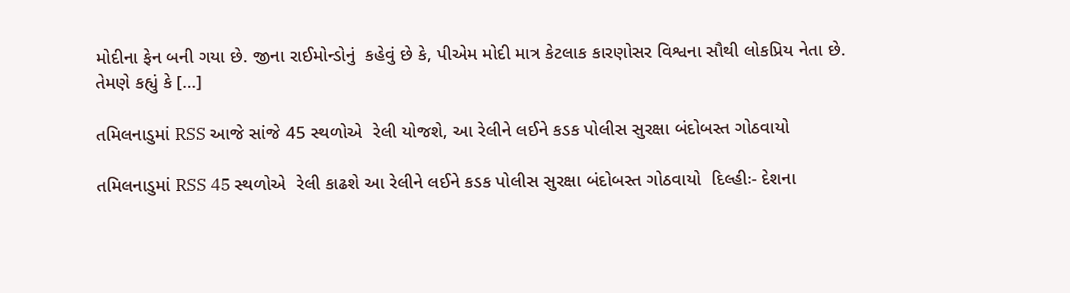મોદીના ફેન બની ગયા છે. જીના રાઈમોન્ડોનું  કહેવું છે કે, પીએમ મોદી માત્ર કેટલાક કારણોસર વિશ્વના સૌથી લોકપ્રિય નેતા છે. તેમણે કહ્યું કે […]

તમિલનાડુમાં RSS આજે સાંજે 45 સ્થળોએ  રેલી યોજશે, આ રેલીને લઈને કડક પોલીસ સુરક્ષા બંદોબસ્ત ગોઠવાયો

તમિલનાડુમાં RSS 45 સ્થળોએ  રેલી કાઢશે આ રેલીને લઈને કડક પોલીસ સુરક્ષા બંદોબસ્ત ગોઠવાયો  દિલ્હીઃ- દેશના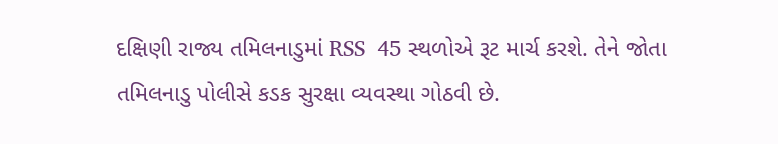દક્ષિણી રાજ્ય તમિલનાડુમાં RSS  45 સ્થળોએ રૂટ માર્ચ કરશે. તેને જોતા તમિલનાડુ પોલીસે કડક સુરક્ષા વ્યવસ્થા ગોઠવી છે.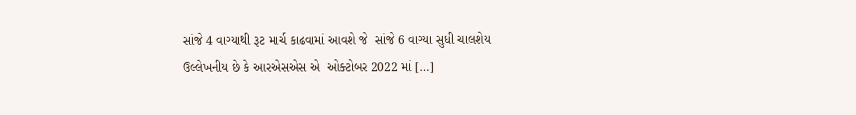સાંજે 4 વાગ્યાથી રૂટ માર્ચ કાઢવામાં આવશે જે  સાંજે 6 વાગ્યા સુધી ચાલશેય ઉલ્લેખનીય છે કે આરએસએસ એ  ઓક્ટોબર 2022 માં […]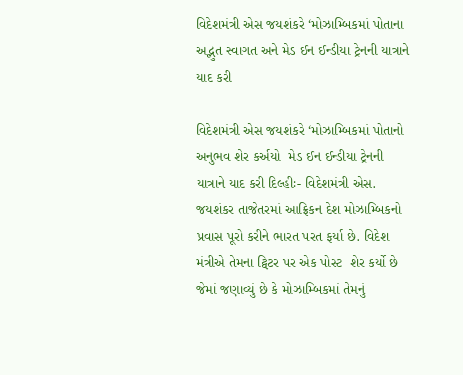વિદેશમંત્રી એસ જયશંકરે ‘મોઝામ્બિકમાં પોતાના અદ્ભુત સ્વાગત અને મેડ ઈન ઈન્ડીયા ટ્રેનની યાત્રાને યાદ કરી

વિદેશમંત્રી એસ જયશંકરે ‘મોઝામ્બિકમાં પોતાનો અનુભવ શેર કર્અયો  મેડ ઈન ઈન્ડીયા ટ્રેનની યાત્રાને યાદ કરી દિલ્હીઃ- વિદેશમંત્રી એસ. જયશંકર તાજેતરમાં આફ્રિકન દેશ મોઝામ્બિકનો પ્રવાસ પૂરો કરીને ભારત પરત ફર્યા છે. વિદેશ મંત્રીએ તેમના ટ્વિટર પર એક પોસ્ટ  શેર કર્યો છે જેમાં જણાવ્યું છે કે મોઝામ્બિકમાં તેમનું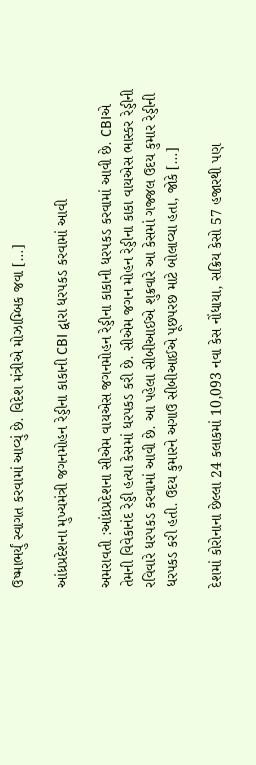ઉષ્માભર્યું સ્વાગત કરવામાં આવ્યું છે. વિદેશ મંત્રીએ મોઝામ્બિક જવા […]

આંધ્રપ્રદેશના મુખ્યમંત્રી જગનમોહન રેડ્ડીના કાકાની CBI દ્વારા ધરપકડ કરવામાં આવી

અમરાવતી :આંધ્રપ્રદેશના સીએમ વાયએસ જગનમોહન રેડ્ડીના કાકાની ધરપકડ કરવામાં આવી છે. CBIએ તેમની વિવેકાનંદ રેડ્ડી હત્યા કેસમાં ધરપકડ કરી છે. સીએમ જગન મોહન રેડ્ડીના કાકા વાયએસ ભાસ્કર રેડ્ડીની રવિવારે ધરપકડ કરવામાં આવી છે. આ પહેલા સીબીઆઈએ શુક્રવારે આ કેસમાં ગજ્જલ ઉદય કુમાર રેડ્ડીની ધરપકડ કરી હતી. ઉદય કુમારને અગાઉ સીબીઆઈએ પૂછપરછ માટે બોલાવ્યા હતા, જોકે […]

દેશમાં કોરોનાના છેલ્લા 24 કલાકમાં 10,093 નવા કેસ નોંધાયા, સક્રિય કેસો 57 હજારથી પણ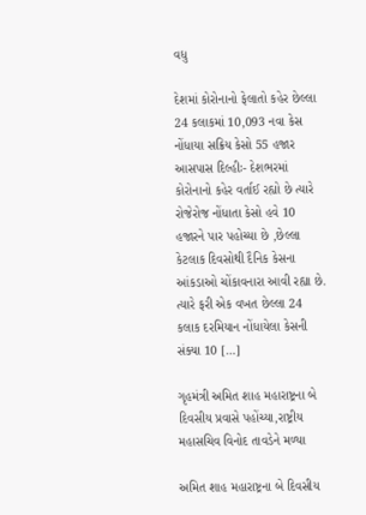વધુ

દેશમાં કોરોનાનો ફેલાતો કહેર છેલ્લા 24 કલાકમાં 10,093 નવા કેસ નોંધાયા સક્રિય કેસો 55 હજાર આસપાસ દિલ્હીઃ- દેશભરમાં કોરોનાનો કહેર વર્તાઈ રહ્યો છે ત્યારે રોજેરોજ નોંધાતા કેસો હવે 10 હજારને પાર પહોચ્યા છે ,છેલ્લા કેટલાક દિવસોથી દૈનિક કેસના આંકડાઓ ચોંકાવનારા આવી રહ્યા છે. ત્યારે ફરી એક વખત છેલ્લા 24 કલાક દરમિયાન નોંધાયેલા કેસની સંક્યા 10 […]

ગૃહમંત્રી અમિત શાહ મહારાષ્ટ્રના બે દિવસીય પ્રવાસે પહોંચ્યા,રાષ્ટ્રીય મહાસચિવ વિનોદ તાવડેને મળ્યા

અમિત શાહ મહારાષ્ટ્રના બે દિવસીય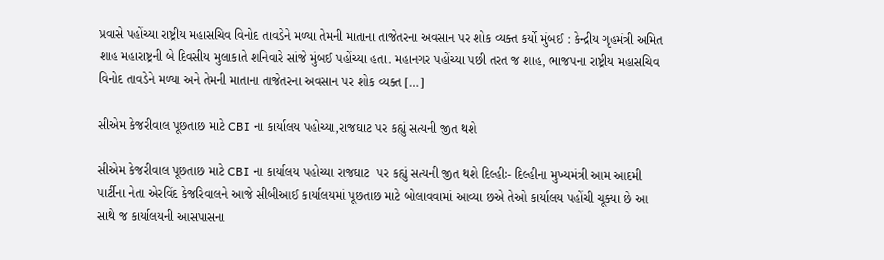પ્રવાસે પહોંચ્યા રાષ્ટ્રીય મહાસચિવ વિનોદ તાવડેને મળ્યા તેમની માતાના તાજેતરના અવસાન પર શોક વ્યક્ત કર્યો મુંબઈ : કેન્દ્રીય ગૃહમંત્રી અમિત શાહ મહારાષ્ટ્રની બે દિવસીય મુલાકાતે શનિવારે સાંજે મુંબઈ પહોંચ્યા હતા. મહાનગર પહોંચ્યા પછી તરત જ શાહ, ભાજપના રાષ્ટ્રીય મહાસચિવ વિનોદ તાવડેને મળ્યા અને તેમની માતાના તાજેતરના અવસાન પર શોક વ્યક્ત […]

સીએમ કેજરીવાલ પૂછતાછ માટે CBI ના કાર્યાલય પહોચ્યા,રાજઘાટ પર કહ્યું સત્યની જીત થશે

સીએમ કેજરીવાલ પૂછતાછ માટે CBI ના કાર્યાલય પહોચ્યા રાજઘાટ  પર કહ્યું સત્યની જીત થશે દિલ્હીઃ- દિલ્હીના મુખ્યમંત્રી આમ આદમી પાર્ટીના નેતા એરવિંદ કેજરિવાલને આજે સીબીઆઈ કાર્યાલયમાં પૂછતાછ માટે બોલાવવામાં આવ્યા છએ તેઓ કાર્યાલય પહોંચી ચૂક્યા છે આ સાથે જ કાર્યાલયની આસપાસના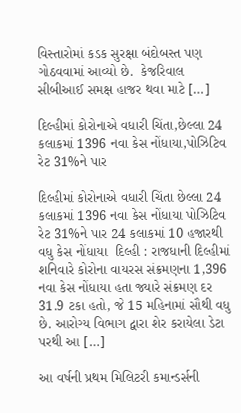વિસ્તારોમાં કડક સુરક્ષા બંદોબસ્ત પણ ગોઠવવામાં આવ્યો છે.  કેજરિવાલ સીબીઆઈ સમક્ષ હાજર થવા માટે […]

દિલ્હીમાં કોરોનાએ વધારી ચિંતા,છેલ્લા 24 કલાકમાં 1396 નવા કેસ નોંધાયા,પોઝિટિવ રેટ 31%ને પાર

દિલ્હીમાં કોરોનાએ વધારી ચિંતા છેલ્લા 24 કલાકમાં 1396 નવા કેસ નોંધાયા પોઝિટિવ રેટ 31%ને પાર 24 કલાકમાં 10 હજારથી વધુ કેસ નોંધાયા  દિલ્હી : રાજધાની દિલ્હીમાં શનિવારે કોરોના વાયરસ સંક્રમણના 1,396 નવા કેસ નોંધાયા હતા જ્યારે સંક્રમણ દર 31.9 ટકા હતો, જે 15 મહિનામાં સૌથી વધુ છે. આરોગ્ય વિભાગ દ્વારા શેર કરાયેલા ડેટા પરથી આ […]

આ વર્ષની પ્રથમ મિલિટરી કમાન્ડર્સની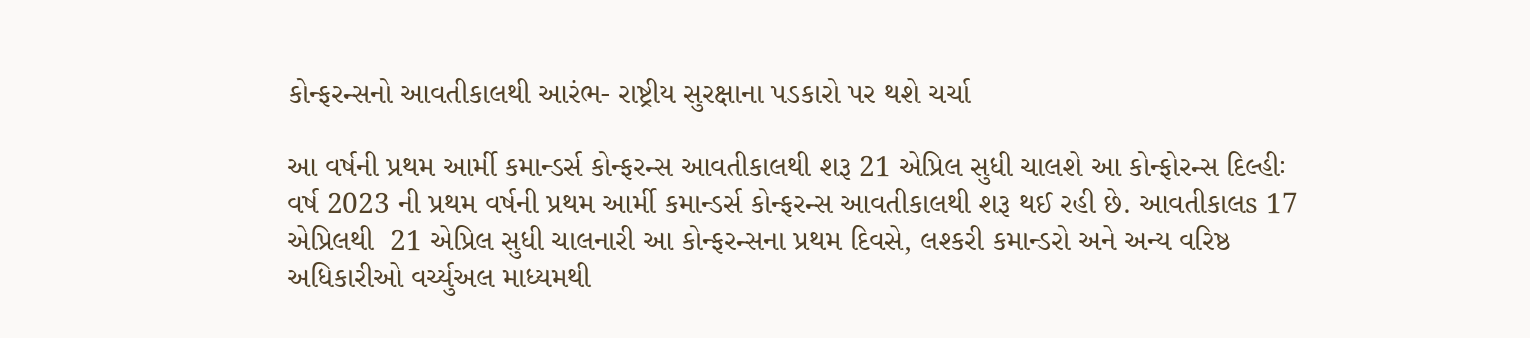કોન્ફરન્સનો આવતીકાલથી આરંભ- રાષ્ટ્રીય સુરક્ષાના પડકારો પર થશે ચર્ચા

આ વર્ષની પ્રથમ આર્મી કમાન્ડર્સ કોન્ફરન્સ આવતીકાલથી શરૂ 21 એપ્રિલ સુધી ચાલશે આ કોન્ફોરન્સ દિલ્હીઃ વર્ષ 2023 ની પ્રથમ વર્ષની પ્રથમ આર્મી કમાન્ડર્સ કોન્ફરન્સ આવતીકાલથી શરૂ થઈ રહી છે. આવતીકાલs 17 એપ્રિલથી  21 એપ્રિલ સુધી ચાલનારી આ કોન્ફરન્સના પ્રથમ દિવસે, લશ્કરી કમાન્ડરો અને અન્ય વરિષ્ઠ અધિકારીઓ વર્ચ્યુઅલ માધ્યમથી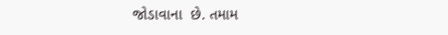જોડાવાના  છે. તમામ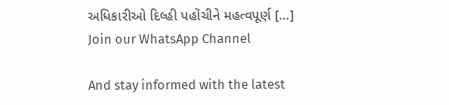અધિકારીઓ દિલ્હી પહોંચીને મહત્વપૂર્ણ […]
Join our WhatsApp Channel

And stay informed with the latest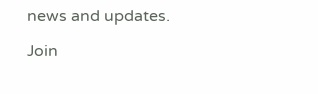news and updates.

Join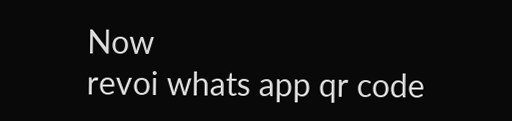Now
revoi whats app qr code